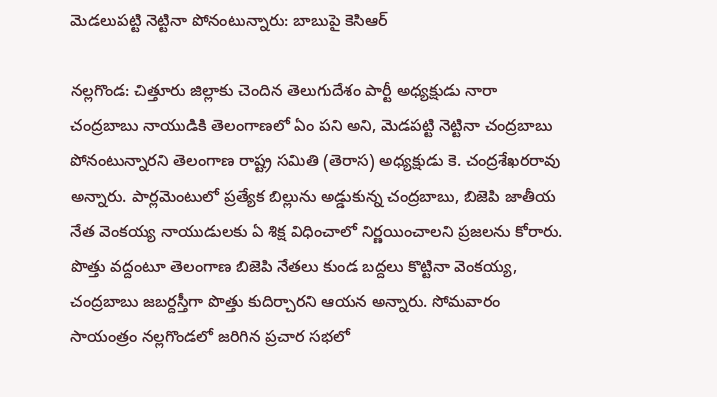మెడలుపట్టి నెట్టినా పోనంటున్నారు: బాబుపై కెసిఆర్

నల్లగొండ: చిత్తూరు జిల్లాకు చెందిన తెలుగుదేశం పార్టీ అధ్యక్షుడు నారా చంద్రబాబు నాయుడికి తెలంగాణలో ఏం పని అని, మెడపట్టి నెట్టినా చంద్రబాబు పోనంటున్నారని తెలంగాణ రాష్ట్ర సమితి (తెరాస) అధ్యక్షుడు కె. చంద్రశేఖరరావు అన్నారు. పార్లమెంటులో ప్రత్యేక బిల్లును అడ్డుకున్న చంద్రబాబు, బిజెపి జాతీయ నేత వెంకయ్య నాయుడులకు ఏ శిక్ష విధించాలో నిర్ణయించాలని ప్రజలను కోరారు. పొత్తు వద్దంటూ తెలంగాణ బిజెపి నేతలు కుండ బద్దలు కొట్టినా వెంకయ్య, చంద్రబాబు జబర్దస్తీగా పొత్తు కుదిర్చారని ఆయన అన్నారు. సోమవారం సాయంత్రం నల్లగొండలో జరిగిన ప్రచార సభలో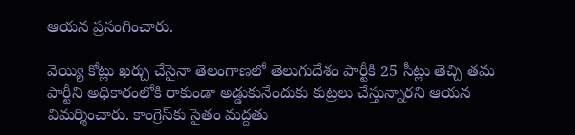ఆయన ప్రసంగించారు.

వెయ్యి కోట్లు ఖర్చు చేసైనా తెలంగాణలో తెలుగుదేశం పార్టీకి 25 సీట్లు తెచ్చి తమ పార్టీని అధికారంలోకి రాకుండా అడ్డుకునేందుకు కుట్రలు చేస్తున్నారని ఆయన విమర్శించారు. కాంగ్రెస్‌కు సైతం మద్దతు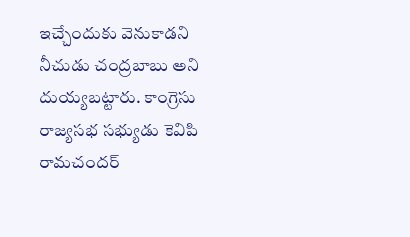ఇచ్చేందుకు వెనుకాడని నీచుడు చంద్రబాబు అని దుయ్యబట్టారు. కాంగ్రెసు రాజ్యసభ సభ్యుడు కెవిపి రామచందర్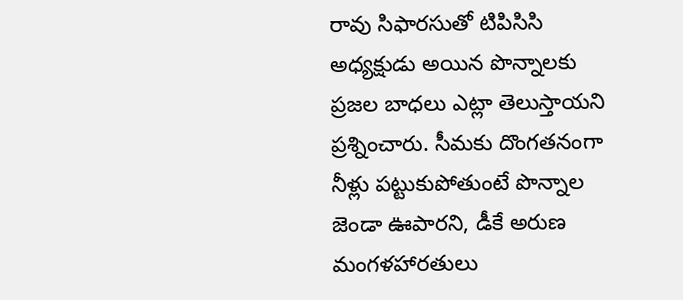రావు సిఫారసుతో టిపిసిసి అధ్యక్షుడు అయిన పొన్నాలకు ప్రజల బాధలు ఎట్లా తెలుస్తాయని ప్రశ్నించారు. సీమకు దొంగతనంగా నీళ్లు పట్టుకుపోతుంటే పొన్నాల జెండా ఊపారని, డీకే అరుణ మంగళహారతులు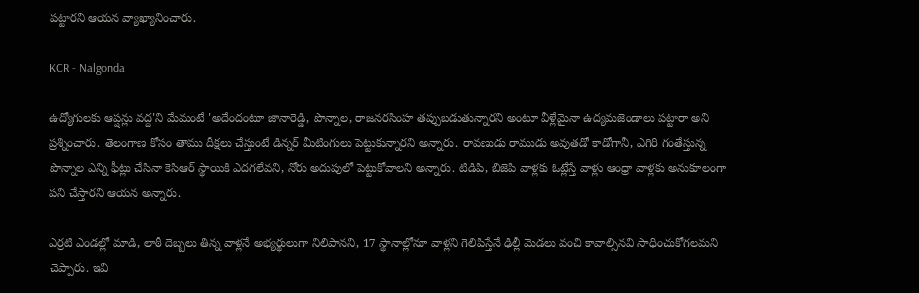పట్టారని ఆయన వ్యాఖ్యానించారు.

KCR - Nalgonda

ఉద్యోగులకు ఆప్షన్లు వద్ద'ని మేమంటే 'అదేందంటూ జానారెడ్డి, పొన్నాల, రాజనరసింహ తప్పుబడుతున్నారని అంటూ వీళ్లేమైనా ఉద్యమజెండాలు పట్టారా అని ప్రశ్నించారు. తెలంగాణ కోసం తాము దీక్షలు చేస్తుంటే డిన్నర్ మీటింగులు పెట్టుకున్నారని అన్నారు. రావణుడు రాముడు అవుతడో కాడోగానీ, ఎగిరి గంతేస్తున్న పొన్నాల ఎన్ని ఫీట్లు చేసినా కెసిఆర్ స్థాయికి ఎదగలేవని, నోరు అదుపులో పెట్టుకోవాలని అన్నారు. టిడిపి, బిజెపి వాళ్లకు ఓట్లేస్తే వాళ్లు ఆంధ్రా వాళ్లకు అనుకూలంగా పని చేస్తారని ఆయన అన్నారు.

ఎర్రటి ఎండల్లో మాడి, లాఠీ దెబ్బలు తిన్న వాళ్లనే అభ్యర్థులుగా నిలిపానని, 17 స్థానాల్లోనూ వాళ్లని గెలిపిస్తేనే ఢిల్లీ మెడలు వంచి కావాల్సినవి సాధించుకోగలమని చెప్పారు. ఇవి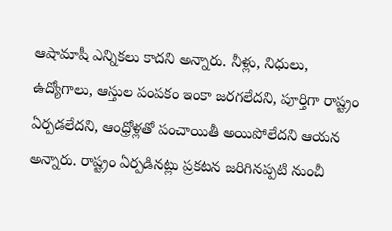ఆషామాషీ ఎన్నికలు కాదని అన్నారు. నీళ్లు, నిధులు, ఉద్యోగాలు, ఆస్తుల పంపకం ఇంకా జరగలేదని, పూర్తిగా రాష్ట్రం ఏర్పడలేదని, ఆంధ్రోళ్లతో పంచాయితీ అయిపోలేదని ఆయన అన్నారు. రాష్ట్రం ఏర్పడినట్లు ప్రకటన జరిగినప్పటి నుంచీ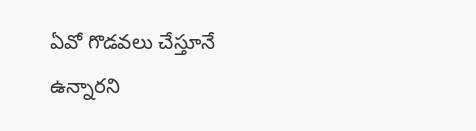ఏవో గొడవలు చేస్తూనే ఉన్నారని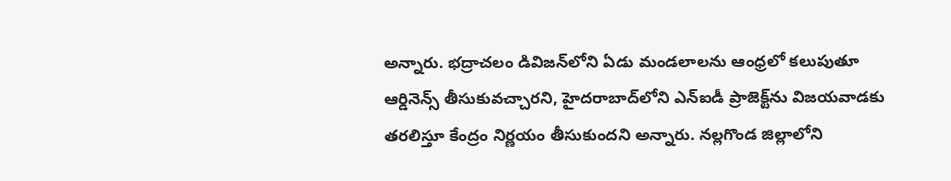అన్నారు. భద్రాచలం డివిజన్‌లోని ఏడు మండలాలను ఆంధ్రలో కలుపుతూ ఆర్డినెన్స్ తీసుకువచ్చారని, హైదరాబాద్‌లోని ఎన్ఐడీ ప్రాజెక్ట్‌ను విజయవాడకు తరలిస్తూ కేంద్రం నిర్ణయం తీసుకుందని అన్నారు. నల్లగొండ జిల్లాలోని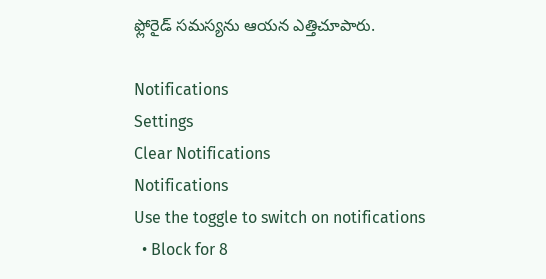ఫ్లోరైడ్ సమస్యను ఆయన ఎత్తిచూపారు.

Notifications
Settings
Clear Notifications
Notifications
Use the toggle to switch on notifications
  • Block for 8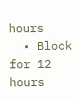hours
  • Block for 12 hours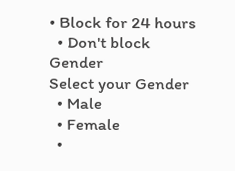• Block for 24 hours
  • Don't block
Gender
Select your Gender
  • Male
  • Female
  •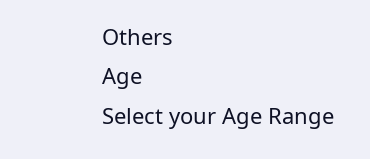Others
Age
Select your Age Range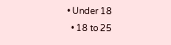• Under 18
  • 18 to 25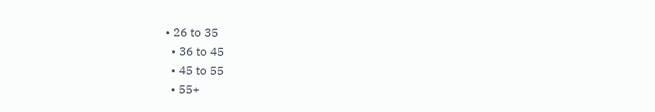• 26 to 35
  • 36 to 45
  • 45 to 55
  • 55+